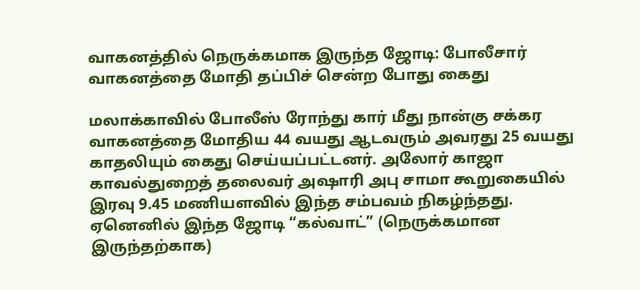வாகனத்தில் நெருக்கமாக இருந்த ஜோடி: போலீசார் வாகனத்தை மோதி தப்பிச் சென்ற போது கைது

மலாக்காவில் போலீஸ் ரோந்து கார் மீது நான்கு சக்கர வாகனத்தை மோதிய 44 வயது ஆடவரும் அவரது 25 வயது காதலியும் கைது செய்யப்பட்டனர். அலோர் காஜா காவல்துறைத் தலைவர் அஷாரி அபு சாமா கூறுகையில் இரவு 9.45 மணியளவில் இந்த சம்பவம் நிகழ்ந்தது. ஏனெனில் இந்த ஜோடி “கல்வாட்” (நெருக்கமான இருந்தற்காக)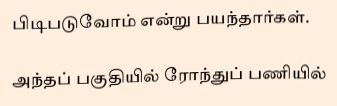பிடிபடுவோம் என்று பயந்தார்கள்.

அந்தப் பகுதியில் ரோந்துப் பணியில்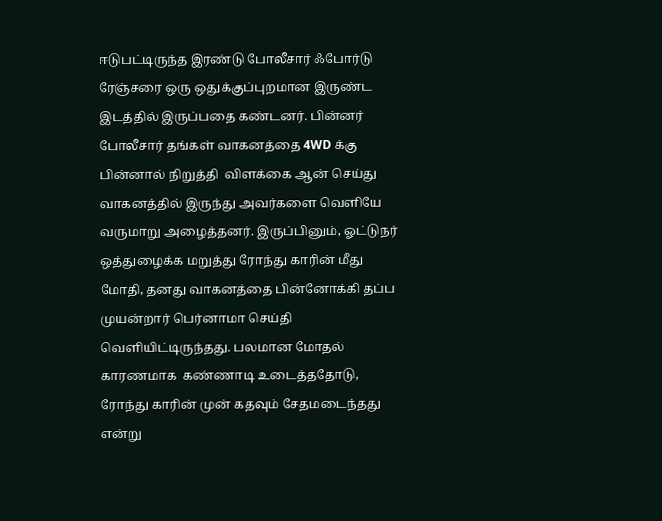ஈடுபட்டிருந்த இரண்டு போலீசார் ஃபோர்டு ரேஞ்சரை ஒரு ஒதுக்குப்புறமான இருண்ட இடத்தில் இருப்பதை கண்டனர். பின்னர் போலீசார் தங்கள் வாகனத்தை 4WD க்கு பின்னால் நிறுத்தி  விளக்கை ஆன் செய்து வாகனத்தில் இருந்து அவர்களை வெளியே வருமாறு அழைத்தனர். இருப்பினும், ஓட்டுநர் ஒத்துழைக்க மறுத்து ரோந்து காரின் மீது மோதி, தனது வாகனத்தை பின்னோக்கி தப்ப முயன்றார் பெர்னாமா செய்தி வெளியிட்டிருந்தது. பலமான மோதல் காரணமாக  கண்ணாடி உடைத்ததோடு, ரோந்து காரின் முன் கதவும் சேதமடைந்தது என்று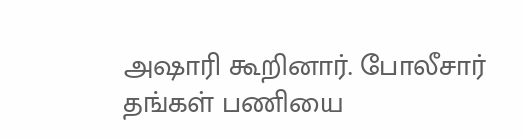அஷாரி கூறினார். போலீசார் தங்கள் பணியை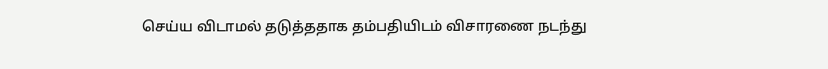செய்ய விடாமல் தடுத்ததாக தம்பதியிடம் விசாரணை நடந்து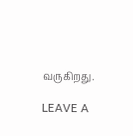வருகிறது.

LEAVE A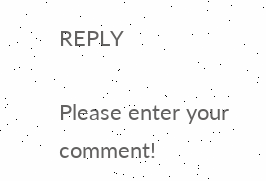REPLY

Please enter your comment!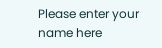Please enter your name here